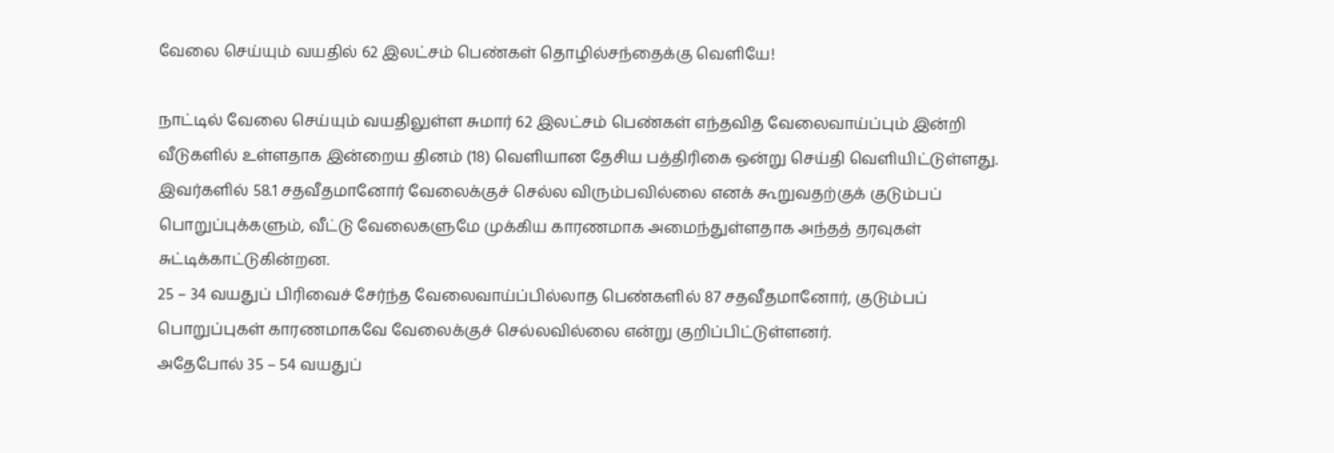வேலை செய்யும் வயதில் 62 இலட்சம் பெண்கள் தொழில்சந்தைக்கு வெளியே!

நாட்டில் வேலை செய்யும் வயதிலுள்ள சுமார் 62 இலட்சம் பெண்கள் எந்தவித வேலைவாய்ப்பும் இன்றி வீடுகளில் உள்ளதாக இன்றைய தினம் (18) வெளியான தேசிய பத்திரிகை ஒன்று செய்தி வெளியிட்டுள்ளது.
இவர்களில் 58.1 சதவீதமானோர் வேலைக்குச் செல்ல விரும்பவில்லை எனக் கூறுவதற்குக் குடும்பப் பொறுப்புக்களும், வீட்டு வேலைகளுமே முக்கிய காரணமாக அமைந்துள்ளதாக அந்தத் தரவுகள் சுட்டிக்காட்டுகின்றன.
25 – 34 வயதுப் பிரிவைச் சேர்ந்த வேலைவாய்ப்பில்லாத பெண்களில் 87 சதவீதமானோர், குடும்பப் பொறுப்புகள் காரணமாகவே வேலைக்குச் செல்லவில்லை என்று குறிப்பிட்டுள்ளனர்.
அதேபோல் 35 – 54 வயதுப்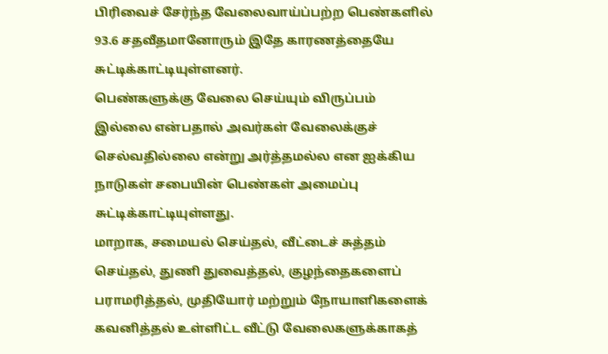பிரிவைச் சேர்ந்த வேலைவாய்ப்பற்ற பெண்களில் 93.6 சதவீதமானோரும் இதே காரணத்தையே சுட்டிக்காட்டியுள்ளனர்.
பெண்களுக்கு வேலை செய்யும் விருப்பம் இல்லை என்பதால் அவர்கள் வேலைக்குச் செல்வதில்லை என்று அர்த்தமல்ல என ஐக்கிய நாடுகள் சபையின் பெண்கள் அமைப்பு சுட்டிக்காட்டியுள்ளது.
மாறாக, சமையல் செய்தல், வீட்டைச் சுத்தம் செய்தல், துணி துவைத்தல், குழந்தைகளைப் பராமரித்தல், முதியோர் மற்றும் நோயாளிகளைக் கவனித்தல் உள்ளிட்ட வீட்டு வேலைகளுக்காகத்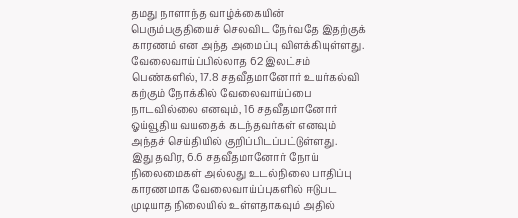தமது நாளாந்த வாழ்க்கையின் பெரும்பகுதியைச் செலவிட நேர்வதே இதற்குக் காரணம் என அந்த அமைப்பு விளக்கியுள்ளது.
வேலைவாய்ப்பில்லாத 62 இலட்சம் பெண்களில், 17.8 சதவீதமானோர் உயர்கல்வி கற்கும் நோக்கில் வேலைவாய்ப்பை நாடவில்லை எனவும், 16 சதவீதமானோர் ஓய்வூதிய வயதைக் கடந்தவர்கள் எனவும் அந்தச் செய்தியில் குறிப்பிடப்பட்டுள்ளது.
இது தவிர, 6.6 சதவீதமானோர் நோய் நிலைமைகள் அல்லது உடல்நிலை பாதிப்பு காரணமாக வேலைவாய்ப்புகளில் ஈடுபட முடியாத நிலையில் உள்ளதாகவும் அதில்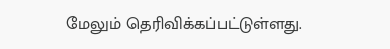மேலும் தெரிவிக்கப்பட்டுள்ளது.